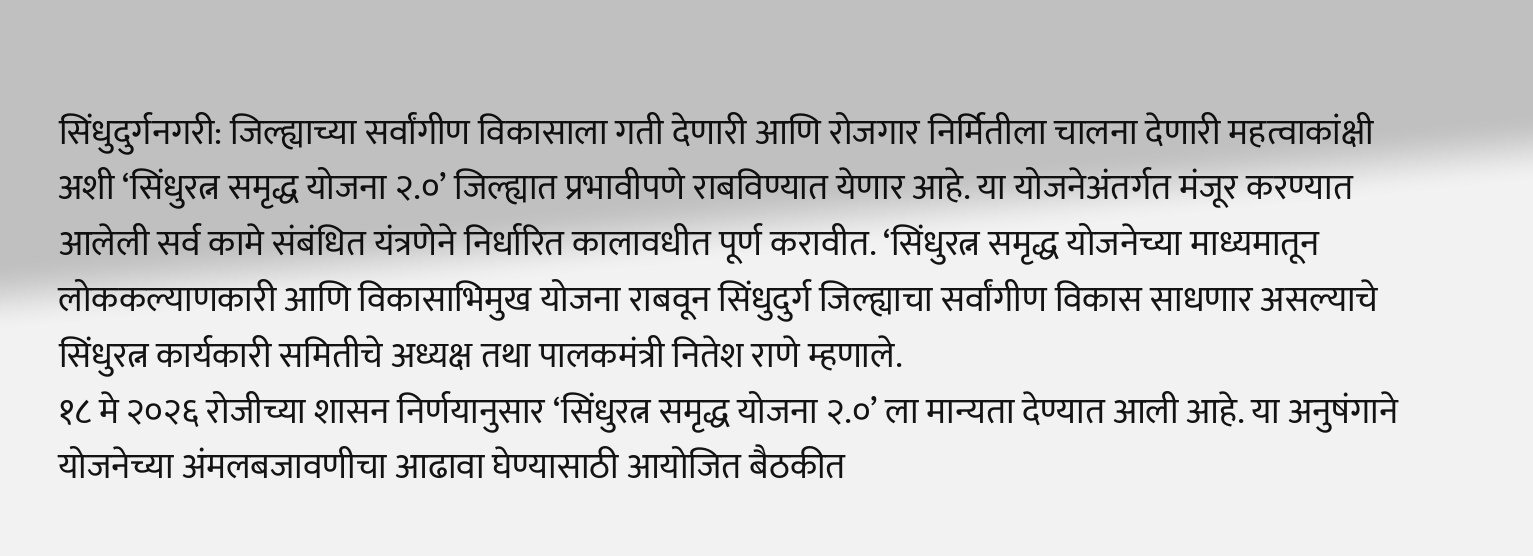सिंधुदुर्गनगरी: जिल्ह्याच्या सर्वांगीण विकासाला गती देणारी आणि रोजगार निर्मितीला चालना देणारी महत्वाकांक्षी अशी ‘सिंधुरत्न समृद्ध योजना २.०’ जिल्ह्यात प्रभावीपणे राबविण्यात येणार आहे. या योजनेअंतर्गत मंजूर करण्यात आलेली सर्व कामे संबंधित यंत्रणेने निर्धारित कालावधीत पूर्ण करावीत. ‘सिंधुरत्न समृद्ध योजनेच्या माध्यमातून लोककल्याणकारी आणि विकासाभिमुख योजना राबवून सिंधुदुर्ग जिल्ह्याचा सर्वांगीण विकास साधणार असल्याचे सिंधुरत्न कार्यकारी समितीचे अध्यक्ष तथा पालकमंत्री नितेश राणे म्हणाले.
१८ मे २०२६ रोजीच्या शासन निर्णयानुसार ‘सिंधुरत्न समृद्ध योजना २.०’ ला मान्यता देण्यात आली आहे. या अनुषंगाने योजनेच्या अंमलबजावणीचा आढावा घेण्यासाठी आयोजित बैठकीत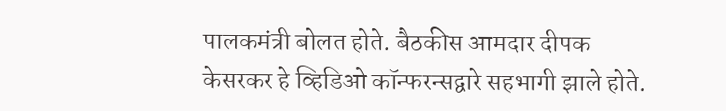पालकमंत्री बोलत होते. बैठकीस आमदार दीपक केसरकर हे व्हिडिओ कॉन्फरन्सद्वारे सहभागी झाले होते.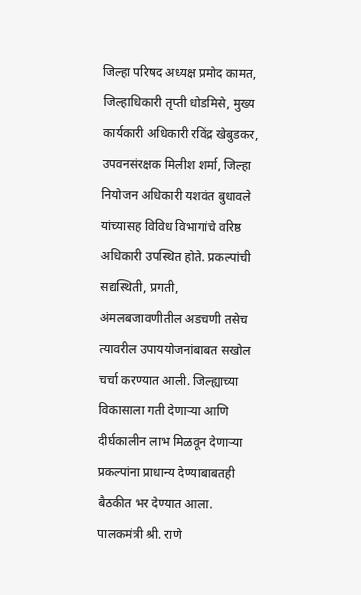जिल्हा परिषद अध्यक्ष प्रमोद कामत, जिल्हाधिकारी तृप्ती धोडमिसे, मुख्य कार्यकारी अधिकारी रविंद्र खेबुडकर, उपवनसंरक्षक मिलीश शर्मा, जिल्हा नियोजन अधिकारी यशवंत बुधावले यांच्यासह विविध विभागांचे वरिष्ठ अधिकारी उपस्थित होते. प्रकल्पांची सद्यस्थिती, प्रगती, अंमलबजावणीतील अडचणी तसेच त्यावरील उपाययोजनांबाबत सखोल चर्चा करण्यात आली. जिल्ह्याच्या विकासाला गती देणाऱ्या आणि दीर्घकालीन लाभ मिळवून देणाऱ्या प्रकल्पांना प्राधान्य देण्याबाबतही बैठकीत भर देण्यात आला.
पालकमंत्री श्री. राणे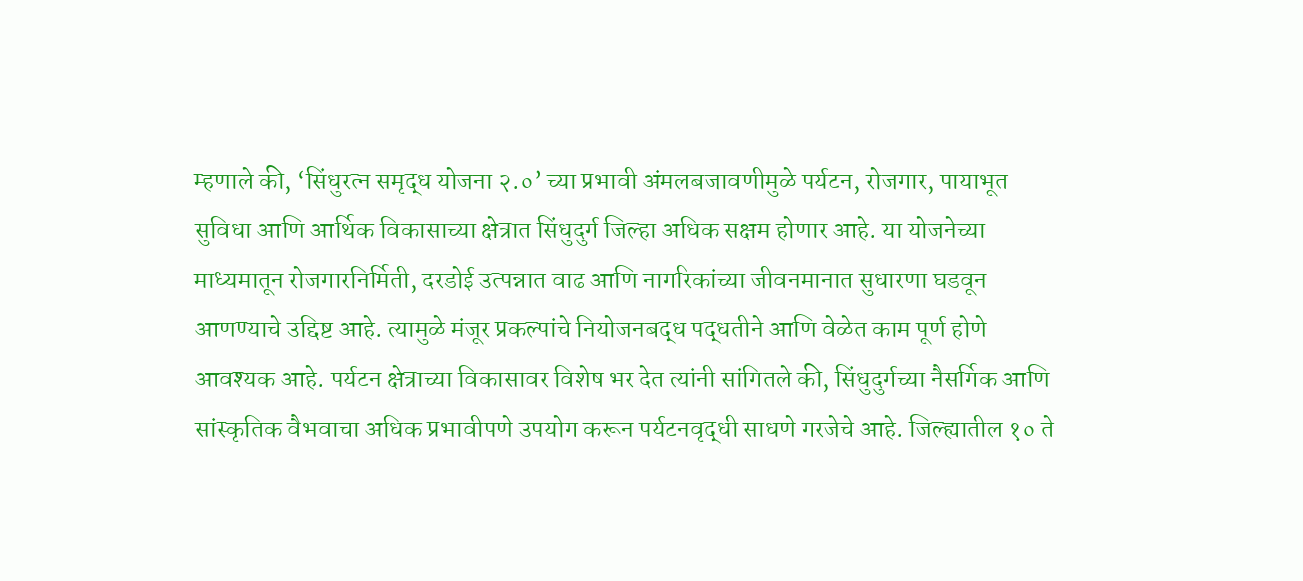म्हणाले की, ‘सिंधुरत्न समृद्ध योजना २.०’ च्या प्रभावी अंमलबजावणीमुळे पर्यटन, रोजगार, पायाभूत सुविधा आणि आर्थिक विकासाच्या क्षेत्रात सिंधुदुर्ग जिल्हा अधिक सक्षम होणार आहे. या योजनेच्या माध्यमातून रोजगारनिर्मिती, दरडोई उत्पन्नात वाढ आणि नागरिकांच्या जीवनमानात सुधारणा घडवून आणण्याचे उद्दिष्ट आहे. त्यामुळे मंजूर प्रकल्पांचे नियोजनबद्ध पद्धतीने आणि वेळेत काम पूर्ण होणे आवश्यक आहे. पर्यटन क्षेत्राच्या विकासावर विशेष भर देत त्यांनी सांगितले की, सिंधुदुर्गच्या नैसर्गिक आणि सांस्कृतिक वैभवाचा अधिक प्रभावीपणे उपयोग करून पर्यटनवृद्धी साधणे गरजेचे आहे. जिल्ह्यातील १० ते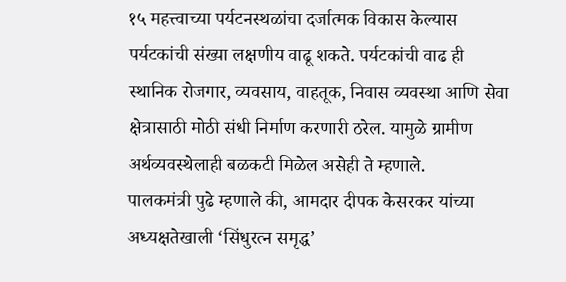१५ महत्त्वाच्या पर्यटनस्थळांचा दर्जात्मक विकास केल्यास पर्यटकांची संख्या लक्षणीय वाढू शकते. पर्यटकांची वाढ ही स्थानिक रोजगार, व्यवसाय, वाहतूक, निवास व्यवस्था आणि सेवा क्षेत्रासाठी मोठी संधी निर्माण करणारी ठरेल. यामुळे ग्रामीण अर्थव्यवस्थेलाही बळकटी मिळेल असेही ते म्हणाले.
पालकमंत्री पुढे म्हणाले की, आमदार दीपक केसरकर यांच्या अध्यक्षतेखाली ‘सिंधुरत्न समृद्ध’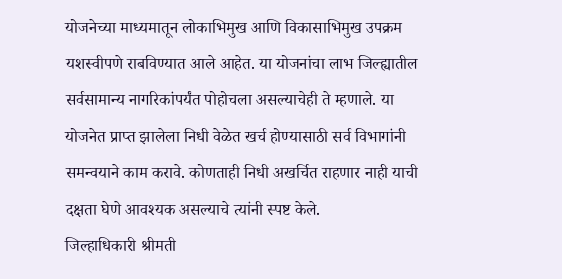योजनेच्या माध्यमातून लोकाभिमुख आणि विकासाभिमुख उपक्रम यशस्वीपणे राबविण्यात आले आहेत. या योजनांचा लाभ जिल्ह्यातील सर्वसामान्य नागरिकांपर्यंत पोहोचला असल्याचेही ते म्हणाले. या योजनेत प्राप्त झालेला निधी वेळेत खर्च होण्यासाठी सर्व विभागांनी समन्वयाने काम करावे. कोणताही निधी अखर्चित राहणार नाही याची दक्षता घेणे आवश्यक असल्याचे त्यांनी स्पष्ट केले.
जिल्हाधिकारी श्रीमती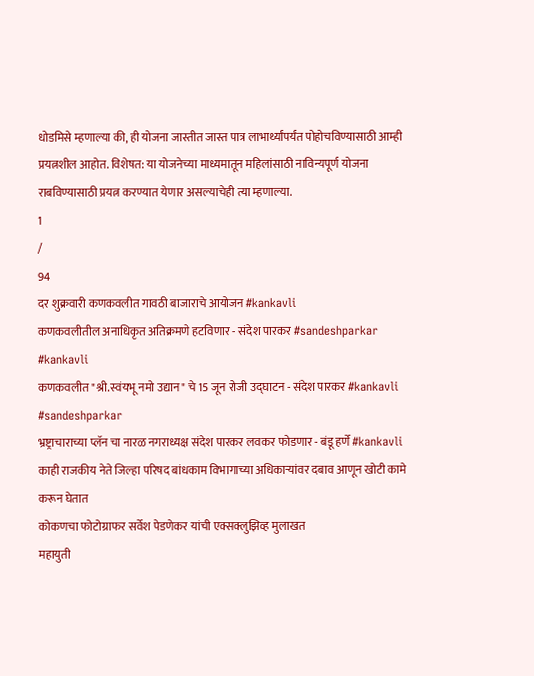धोडमिसे म्हणाल्या की, ही योजना जास्तीत जास्त पात्र लाभार्थ्यांपर्यंत पोहोचविण्यासाठी आम्ही प्रयत्नशील आहोत. विशेषत: या योजनेच्या माध्यमातून महिलांसाठी नाविन्यपूर्ण योजना राबविण्यासाठी प्रयत्न करण्यात येणार असल्याचेही त्या म्हणाल्या.
1
/
94
दर शुक्रवारी कणकवलीत गावठी बाजाराचे आयोजन #kankavli
कणकवलीतील अनाधिकृत अतिक्रमणे हटविणार - संदेश पारकर #sandeshparkar #kankavli
कणकवलीत "श्री.स्वंयभू नमो उद्यान" चे 15 जून रोजी उद्घाटन - संदेश पारकर #kankavli #sandeshparkar
भ्रष्ट्राचाराच्या प्लॅन चा नारळ नगराध्यक्ष संदेश पारकर लवकर फोडणार - बंडू हर्णे #kankavli
काही राजकीय नेते जिल्हा परिषद बांधकाम विभागाच्या अधिकाऱ्यांवर दबाव आणून खोटी कामे करून घेतात
कोकणचा फोटोग्राफर सर्वेश पेडणेकर यांची एक्सक्लुझिव्ह मुलाखत
महायुती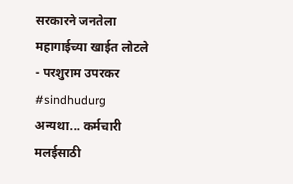सरकारने जनतेला महागाईच्या खाईत लोटले - परशुराम उपरकर #sindhudurg
अन्यथा... कर्मचारी मलईसाठी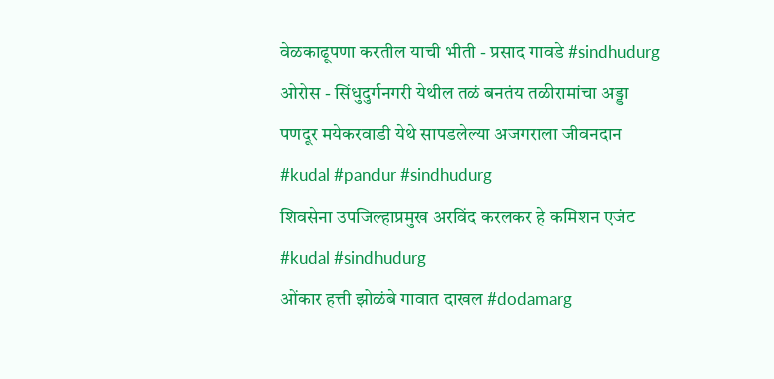वेळकाढूपणा करतील याची भीती - प्रसाद गावडे #sindhudurg
ओरोस - सिंधुदुर्गनगरी येथील तळं बनतंय तळीरामांचा अड्डा
पणदूर मयेकरवाडी येथे सापडलेल्या अजगराला जीवनदान #kudal #pandur #sindhudurg
शिवसेना उपजिल्हाप्रमुख अरविंद करलकर हे कमिशन एजंट #kudal #sindhudurg
ओंकार हत्ती झोळंबे गावात दाखल #dodamarg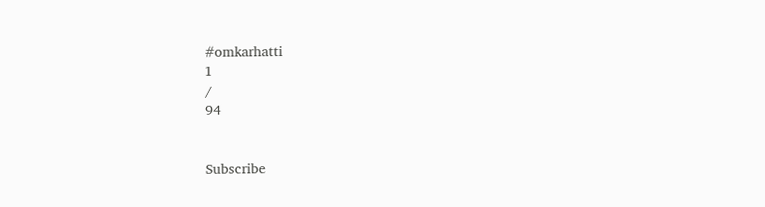#omkarhatti
1
/
94


Subscribe